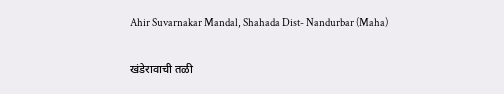Ahir Suvarnakar Mandal, Shahada Dist- Nandurbar (Maha)

खंडेरावाची तळी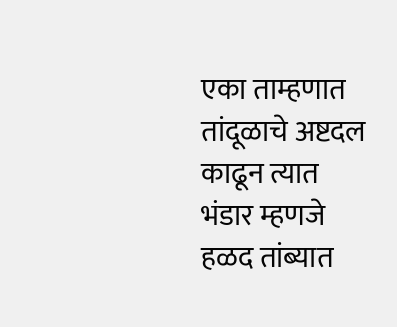एका ताम्हणात तांदूळाचे अष्टदल काढून त्यात भंडार म्हणजे हळद तांब्यात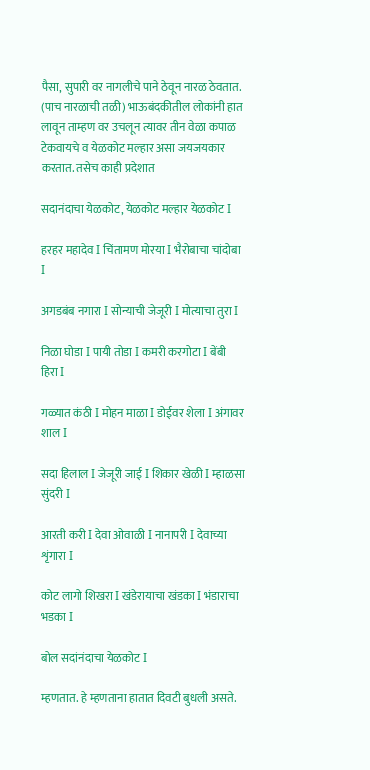पैसा, सुपारी वर नागलीचे पाने ठेवून नारळ ठेवतात. (पाच नारळाची तळी) भाऊबंदकीतील लोकांनी हात लावून ताम्हण वर उचलून त्यावर तीन वेळा कपाळ टेकवायचे व येळकोट मल्हार असा जयजयकार करतात. तसेच काही प्रदेशात

सदानंदाचा येळकोट, येळकोट मल्हार येळकोट I

हरहर महादेव I चिंतामण मोरया I भैरोबाचा चांदोबा I

अगडबंब नगारा I सोन्याची जेजूरी I मोत्याचा तुरा I

निळा घोडा I पायी तोडा I कमरी करगोटा I बेंबी हिरा I

गळ्यात कंठी I मोहन माळा I डोईवर शेला I अंगावर शाल I

सदा हिलाल I जेजूरी जाई I शिकार खेळी I म्हाळसा सुंदरी I

आरती करी I देवा ओवाळी I नानापरी I देवाच्या शृंगारा I

कोट लागो शिखरा I खंडेरायाचा खंडका I भंडाराचा भडका I

बोल सदांनंदाचा येळकोट I

म्हणतात. हे म्हणताना हातात दिवटी बुधली असते.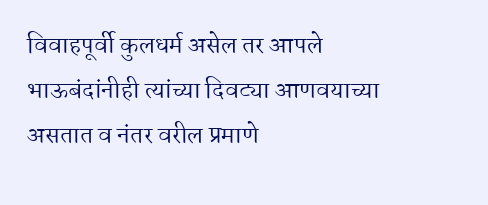विवाहपूर्वी कुलधर्म असेल तर आपले भाऊबंदांनीही त्यांच्या दिवट्या आणवयाच्या असतात व नंतर वरील प्रमाणे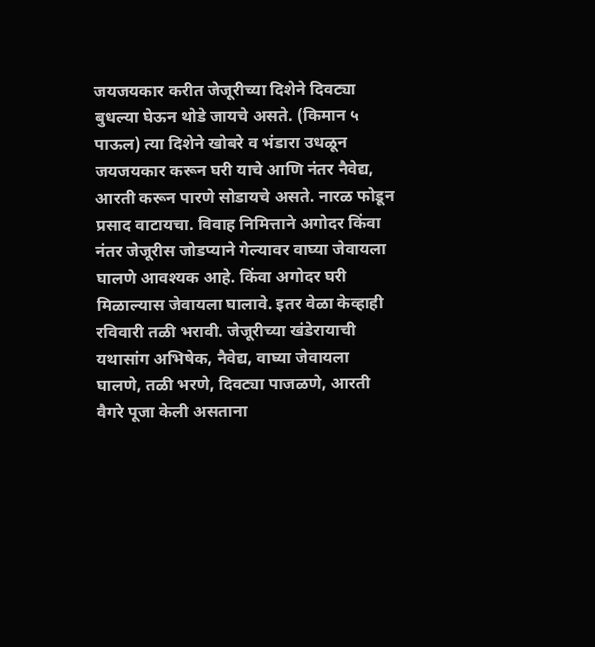जयजयकार करीत जेजूरीच्या दिशेने दिवट्या बुधल्या घेऊन थोडे जायचे असते. (किमान ५ पाऊल) त्या दिशेने खोबरे व भंडारा उधळून जयजयकार करून घरी याचे आणि नंतर नैवेद्य, आरती करून पारणे सोडायचे असते. नारळ फोडून प्रसाद वाटायचा. विवाह निमित्ताने अगोदर किंवा नंतर जेजूरीस जोडप्याने गेल्यावर वाघ्या जेवायला घालणे आवश्यक आहे. किंवा अगोदर घरी मिळाल्यास जेवायला घालावे. इतर वेळा केव्हाही रविवारी तळी भरावी. जेजूरीच्या खंडेरायाची यथासांग अभिषेक, नैवेद्य, वाघ्या जेवायला घालणे, तळी भरणे, दिवट्या पाजळणे, आरती वैगरे पूजा केली असताना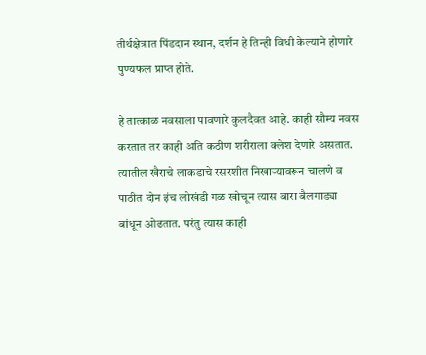तीर्थक्षेत्रात पिंडदान स्थान, दर्शन हे तिन्ही विधी केल्याने होणारे पुण्यफल प्राप्त होते.

हे तात्काळ नवसाला पावणारे कुलदैवत आहे. काही सौम्य नवस करतात तर काही अति कठीण शरीराला क्लेश देणारे असतात. त्यातील खैराचे लाकडाचे रसरशीत निखार्‍यावरून चालणे व पाठीत दोन इंच लोखंडी गळ खोचून त्यास बारा बैलगाड्या बांधून ओढतात. परंतु त्यास काही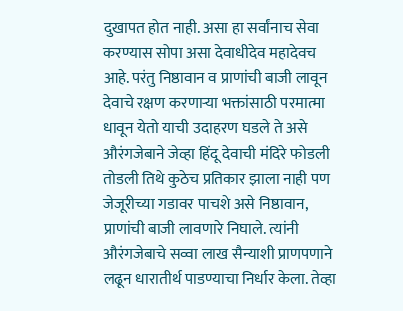दुखापत होत नाही. असा हा सर्वांनाच सेवा करण्यास सोपा असा देवाधीदेव महादेवच आहे. परंतु निष्ठावान व प्राणांची बाजी लावून देवाचे रक्षण करणार्‍या भक्तांसाठी परमात्मा धावून येतो याची उदाहरण घडले ते असे औरंगजेबाने जेव्हा हिंदू देवाची मंदिरे फोडली तोडली तिथे कुठेच प्रतिकार झाला नाही पण जेजूरीच्या गडावर पाचशे असे निष्ठावान, प्राणांची बाजी लावणारे निघाले. त्यांनी औरंगजेबाचे सव्वा लाख सैन्याशी प्राणपणाने लढून धारातीर्थ पाडण्याचा निर्धार केला. तेव्हा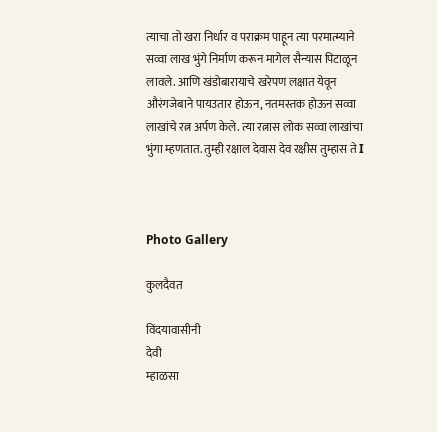त्याचा तो खरा निर्धार व पराक्रम पाहून त्या परमात्म्याने सव्वा लाख भुंगे निर्माण करून मागेल सैन्यास पिटाळून लावले. आणि खंडोबारायाचे खरेपण लक्षात येवून औरंगजेबाने पायउतार होऊन, नतमस्तक होऊन सव्वा लाखांचे रत्न अर्पण केले. त्या रत्नास लोक सव्वा लाखांचा भुंगा म्हणतात. तुम्ही रक्षाल देवास देव रक्षीस तुम्हास ते I



Photo Gallery

कुलदैवत

विंदयावासीनी
देवी
म्हाळसा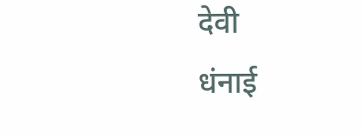देवी
धंनाई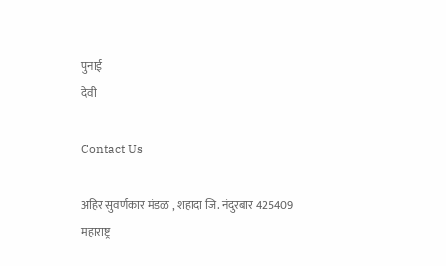पुनाई
देवी

Contact Us

अहिर सुवर्णकार मंडळ , शहादा जि. नंदुरबार 425409 महाराष्ट्र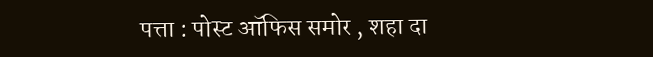पत्ता : पोस्ट ऑफिस समोर , शहा दा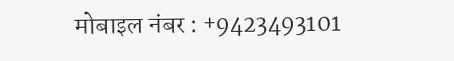मोबाइल नंबर : +9423493101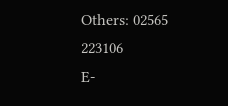Others: 02565 223106
E-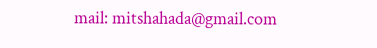mail: mitshahada@gmail.com